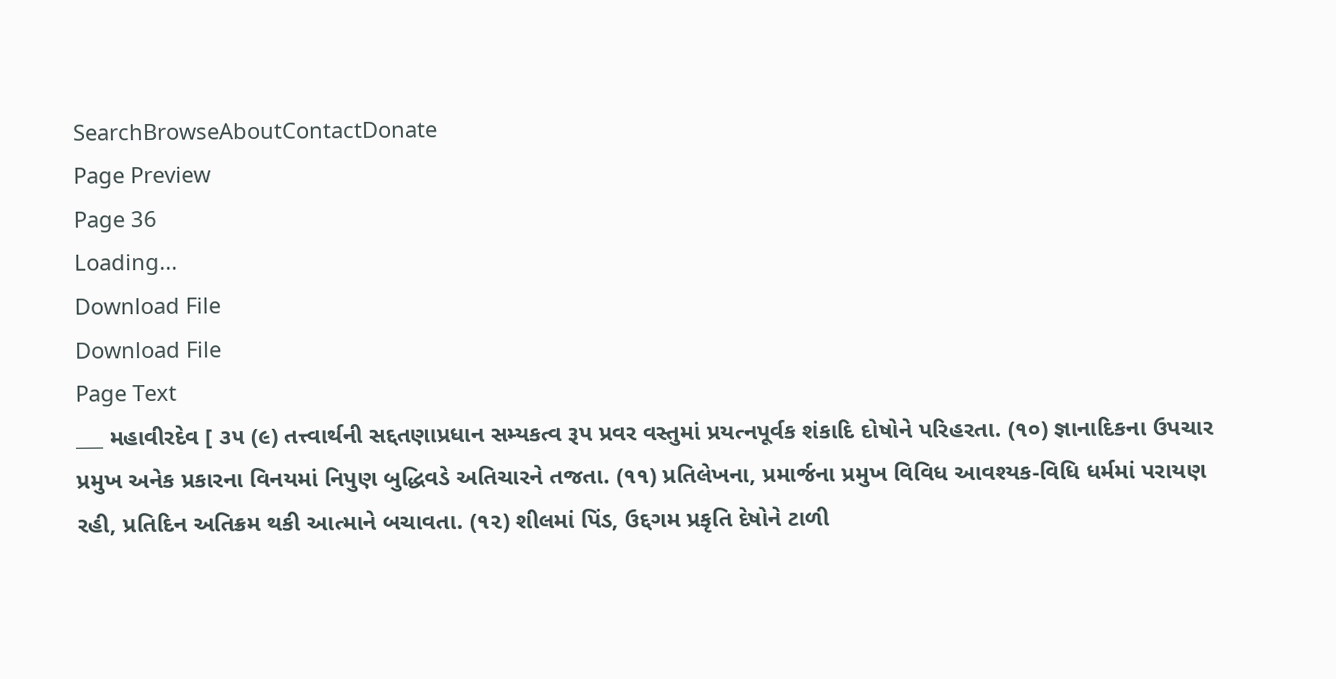SearchBrowseAboutContactDonate
Page Preview
Page 36
Loading...
Download File
Download File
Page Text
___ મહાવીરદેવ [ ૩૫ (૯) તત્ત્વાર્થની સદ્દતણાપ્રધાન સમ્યકત્વ રૂપ પ્રવર વસ્તુમાં પ્રયત્નપૂર્વક શંકાદિ દોષોને પરિહરતા. (૧૦) જ્ઞાનાદિકના ઉપચાર પ્રમુખ અનેક પ્રકારના વિનયમાં નિપુણ બુદ્ધિવડે અતિચારને તજતા. (૧૧) પ્રતિલેખના, પ્રમાર્જના પ્રમુખ વિવિધ આવશ્યક-વિધિ ધર્મમાં પરાયણ રહી, પ્રતિદિન અતિક્રમ થકી આત્માને બચાવતા. (૧૨) શીલમાં પિંડ, ઉદ્દગમ પ્રકૃતિ દેષોને ટાળી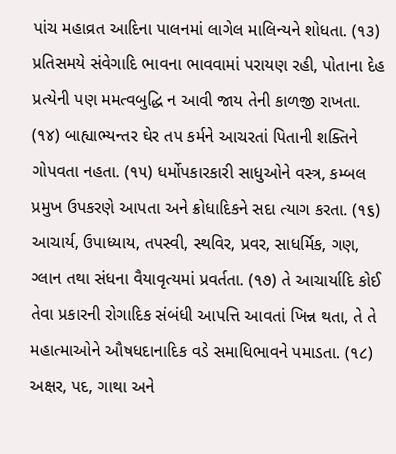પાંચ મહાવ્રત આદિના પાલનમાં લાગેલ માલિન્યને શોધતા. (૧૩) પ્રતિસમયે સંવેગાદિ ભાવના ભાવવામાં પરાયણ રહી, પોતાના દેહ પ્રત્યેની પણ મમત્વબુદ્ધિ ન આવી જાય તેની કાળજી રાખતા. (૧૪) બાહ્યાભ્યન્તર ઘેર તપ કર્મને આચરતાં પિતાની શક્તિને ગોપવતા નહતા. (૧૫) ધર્મોપકારકારી સાધુઓને વસ્ત્ર, કમ્બલ પ્રમુખ ઉપકરણે આપતા અને ક્રોધાદિકને સદા ત્યાગ કરતા. (૧૬) આચાર્ય, ઉપાધ્યાય, તપસ્વી, સ્થવિર, પ્રવર, સાધર્મિક, ગણ, ગ્લાન તથા સંધના વૈયાવૃત્યમાં પ્રવર્તતા. (૧૭) તે આચાર્યાદિ કોઈ તેવા પ્રકારની રોગાદિક સંબંધી આપત્તિ આવતાં ખિન્ન થતા, તે તે મહાત્માઓને ઔષધદાનાદિક વડે સમાધિભાવને પમાડતા. (૧૮) અક્ષર, પદ, ગાથા અને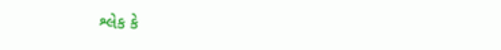શ્લેક કે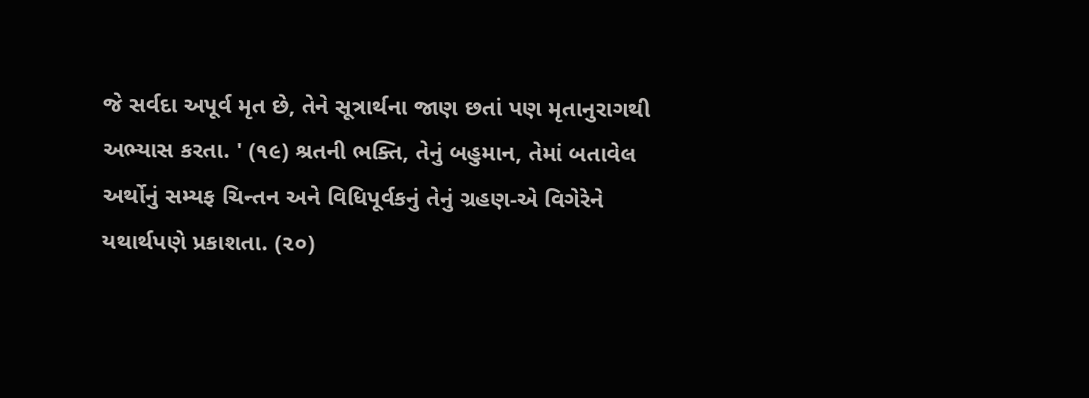જે સર્વદા અપૂર્વ મૃત છે, તેને સૂત્રાર્થના જાણ છતાં પણ મૃતાનુરાગથી અભ્યાસ કરતા. ' (૧૯) શ્રતની ભક્તિ, તેનું બહુમાન, તેમાં બતાવેલ અર્થોનું સમ્યફ ચિન્તન અને વિધિપૂર્વકનું તેનું ગ્રહણ-એ વિગેરેને યથાર્થપણે પ્રકાશતા. (૨૦)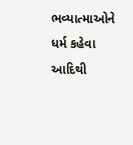ભવ્યાત્માઓને ધર્મ કહેવા આદિથી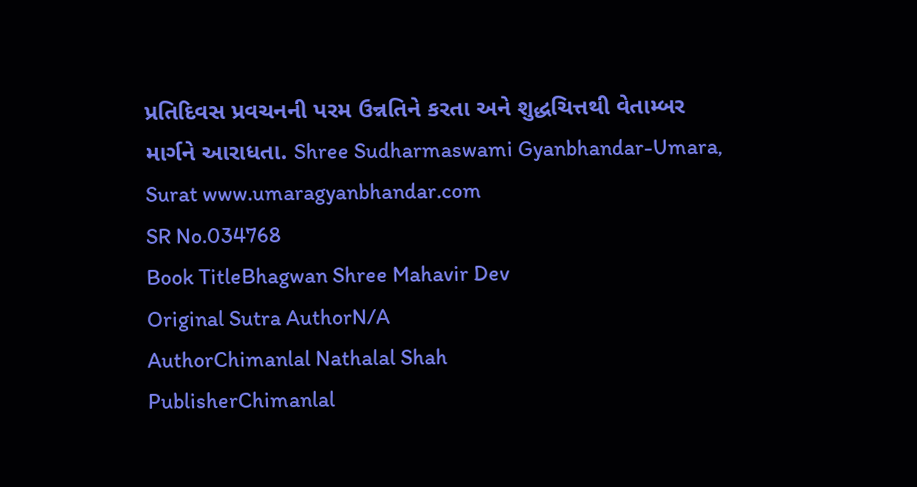પ્રતિદિવસ પ્રવચનની પરમ ઉન્નતિને કરતા અને શુદ્ધચિત્તથી વેતામ્બર માર્ગને આરાધતા. Shree Sudharmaswami Gyanbhandar-Umara, Surat www.umaragyanbhandar.com
SR No.034768
Book TitleBhagwan Shree Mahavir Dev
Original Sutra AuthorN/A
AuthorChimanlal Nathalal Shah
PublisherChimanlal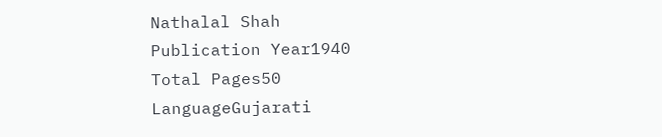Nathalal Shah
Publication Year1940
Total Pages50
LanguageGujarati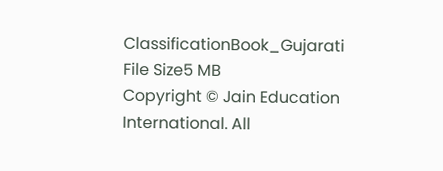ClassificationBook_Gujarati
File Size5 MB
Copyright © Jain Education International. All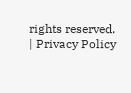rights reserved. | Privacy Policy